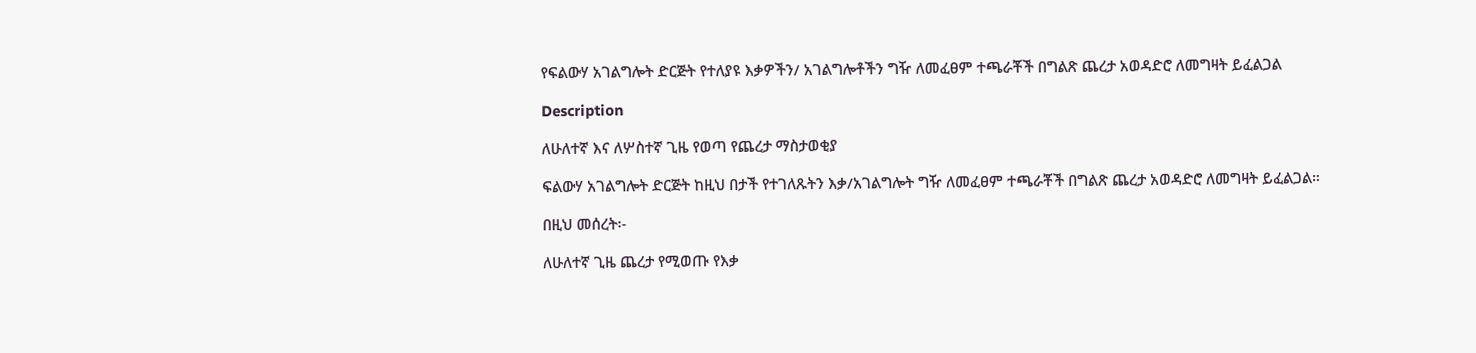የፍልውሃ አገልግሎት ድርጅት የተለያዩ እቃዎችን/ አገልግሎቶችን ግዥ ለመፈፀም ተጫራቾች በግልጽ ጨረታ አወዳድሮ ለመግዛት ይፈልጋል

Description

ለሁለተኛ እና ለሦስተኛ ጊዜ የወጣ የጨረታ ማስታወቂያ

ፍልውሃ አገልግሎት ድርጅት ከዚህ በታች የተገለጹትን እቃ/አገልግሎት ግዥ ለመፈፀም ተጫራቾች በግልጽ ጨረታ አወዳድሮ ለመግዛት ይፈልጋል።

በዚህ መሰረት፡-

ለሁለተኛ ጊዜ ጨረታ የሚወጡ የእቃ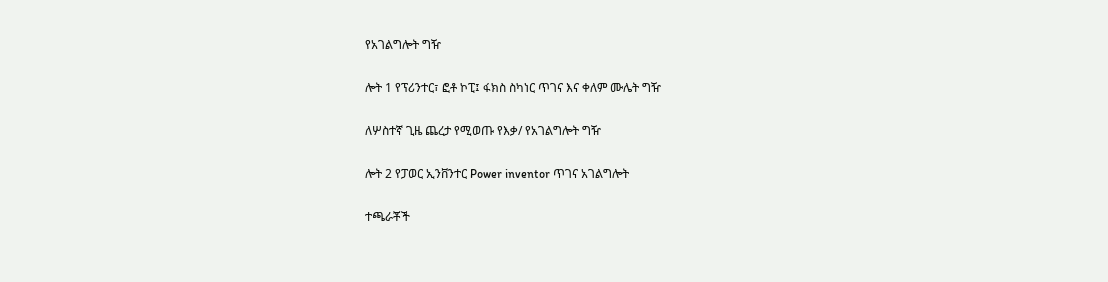የአገልግሎት ግዥ

ሎት 1 የፕሪንተር፣ ፎቶ ኮፒ፤ ፋክስ ስካነር ጥገና እና ቀለም ሙሌት ግዥ

ለሦስተኛ ጊዜ ጨረታ የሚወጡ የእቃ/ የአገልግሎት ግዥ

ሎት 2 የፓወር ኢንቨንተር Power inventor ጥገና አገልግሎት

ተጫራቾች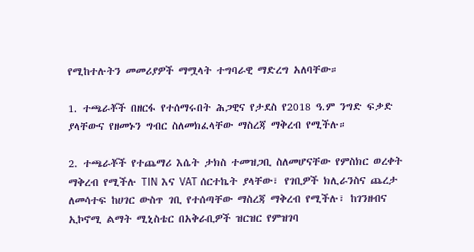የሚከተሉትን መመሪያዎች ማሟላት ተግባራዊ ማድረግ አለባቸው።

1. ተጫራቾች በዘርፋ የተሰማሩበት ሕጋዊና የታደስ የ2018 ዓ.ም ንግድ ፍቃድ ያላቸውና የዘመኑን ግብር ስለመክፈላቸው ማስረጃ ማቅረብ የሚችሉ።

2. ተጫራቾች የተጨማሪ እሴት ታክስ ተመዝጋቢ ስለመሆናቸው የምስክር ወረቀት ማቅረብ የሚችሉ TIN እና VAT ሰርተኬት ያላቸው፣ የገቢዎች ክሊራንስና ጨረታ ለመሳተፍ ከሀገር ውስጥ ገቢ የተሰጣቸው ማስረጃ ማቅረብ የሚችሉ፣ ከገንዘብና ኢኮኖሚ ልማት ሚኒስቴር በአቅራቢዎች ዝርዝር የምዝገባ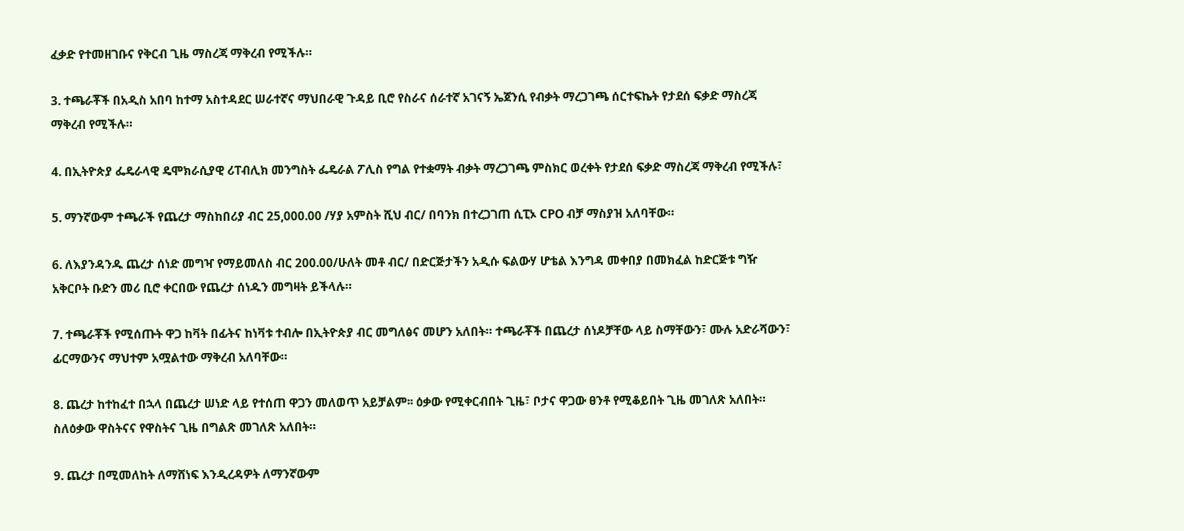ፈቃድ የተመዘገቡና የቅርብ ጊዜ ማስረጃ ማቅረብ የሚችሉ።

3. ተጫራቾች በአዲስ አበባ ከተማ አስተዳደር ሠራተኛና ማህበራዊ ጉዳይ ቢሮ የስራና ሰራተኛ አገናኝ ኤጀንሲ የብቃት ማረጋገጫ ሰርተፍኬት የታደሰ ፍቃድ ማስረጃ ማቅረብ የሚችሉ።

4. በኢትዮጵያ ፌዴራላዊ ዴሞክራሲያዊ ሪፐብሊክ መንግስት ፌዴራል ፖሊስ የግል የተቋማት ብቃት ማረጋገጫ ምስክር ወረቀት የታደሰ ፍቃድ ማስረጃ ማቅረብ የሚችሉ፣

5. ማንኛውም ተጫራች የጨረታ ማስከበሪያ ብር 25,000.00 /ሃያ አምስት ሺህ ብር/ በባንክ በተረጋገጠ ሲፒኦ CPO ብቻ ማስያዝ አለባቸው።

6. ለእያንዳንዱ ጨረታ ሰነድ መግዣ የማይመለስ ብር 200.00/ሁለት መቶ ብር/ በድርጅታችን አዲሱ ፍልውሃ ሆቴል እንግዳ መቀበያ በመክፈል ከድርጅቱ ግዥ አቅርቦት ቡድን መሪ ቢሮ ቀርበው የጨረታ ሰነዱን መግዛት ይችላሉ።

7. ተጫራቾች የሚሰጡት ዋጋ ከቫት በፊትና ከነቫቱ ተብሎ በኢትዮጵያ ብር መግለፅና መሆን አለበት። ተጫራቾች በጨረታ ሰነዶቻቸው ላይ ስማቸውን፣ ሙሉ አድራሻውን፣ ፊርማውንና ማህተም አሟልተው ማቅረብ አለባቸው።

8. ጨረታ ከተከፈተ በኋላ በጨረታ ሠነድ ላይ የተሰጠ ዋጋን መለወጥ አይቻልም፡፡ ዕቃው የሚቀርብበት ጊዜ፣ ቦታና ዋጋው ፀንቶ የሚቆይበት ጊዜ መገለጽ አለበት። ስለዕቃው ዋስትናና የዋስትና ጊዜ በግልጽ መገለጽ አለበት።

9. ጨረታ በሚመለከት ለማሸነፍ እንዲረዳዎት ለማንኛውም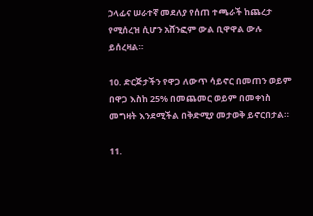ኃላፊና ሠራተኛ መደለያ የሰጠ ተጫራች ከጨረታ የሚሰረዝ ሲሆን አሸንፎም ውል ቢዋዋል ውሉ ይሰረዛል።

10. ድርጅታችን የዋጋ ለውጥ ሳይኖር በመጠን ወይም በዋጋ እስከ 25% በመጨመር ወይም በመቀነስ መግዛት እንደሚችል በቅድሚያ መታወቅ ይኖርበታል።

11.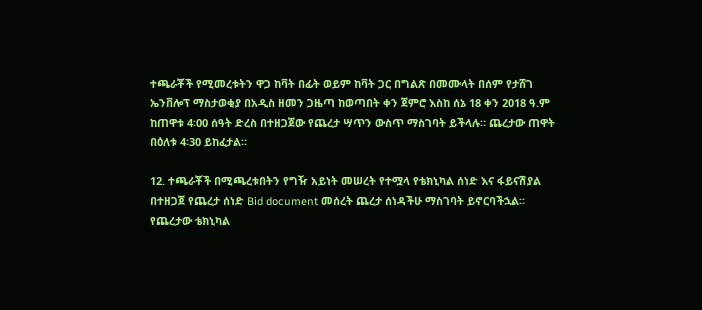ተጫራቾች የሚመረቱትን ዋጋ ከቫት በፊት ወይም ከቫት ጋር በግልጽ በመሙላት በሰም የታሸገ ኤንቨሎፕ ማስታወቂያ በአዲስ ዘመን ጋዜጣ ከወጣበት ቀን ጀምሮ እስከ ሰኔ 18 ቀን 2018 ዓ.ም ከጠዋቱ 4፡00 ሰዓት ድረስ በተዘጋጀው የጨረታ ሣጥን ውስጥ ማስገባት ይችላሉ። ጨረታው ጠዋት በዕለቱ 4፡30 ይከፈታል።

12. ተጫራቾች በሚጫረቱበትን የግዥ አይነት መሠረት የተሟላ የቴክኒካል ሰነድ እና ፋይናሽያል በተዘጋጀ የጨረታ ሰነድ Bid document መሰረት ጨረታ ሰነዳችሁ ማስገባት ይኖርባችኋል። የጨረታው ቴክኒካል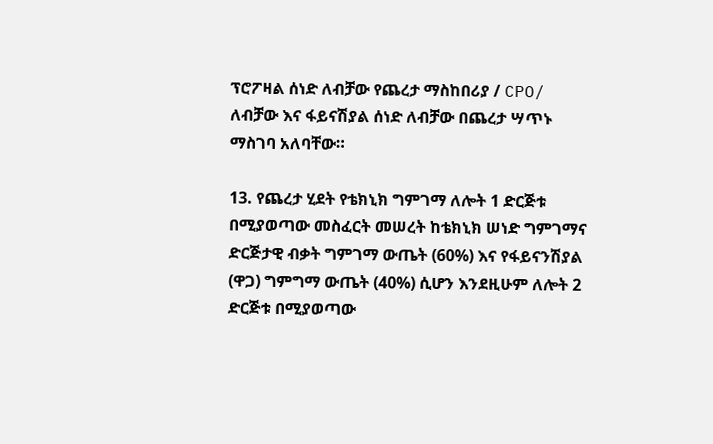ፕሮፖዛል ሰነድ ለብቻው የጨረታ ማስከበሪያ / CPO/ ለብቻው እና ፋይናሽያል ሰነድ ለብቻው በጨረታ ሣጥኑ ማስገባ አለባቸው።

13. የጨረታ ሂደት የቴክኒክ ግምገማ ለሎት 1 ድርጅቱ በሚያወጣው መስፈርት መሠረት ከቴክኒክ ሠነድ ግምገማና ድርጅታዊ ብቃት ግምገማ ውጤት (60%) እና የፋይናንሽያል (ዋጋ) ግምግማ ውጤት (40%) ሲሆን እንደዚሁም ለሎት 2 ድርጅቱ በሚያወጣው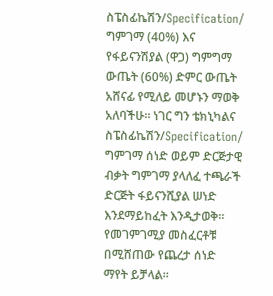ስፔስፊኬሽን/Specification/ ግምገማ (40%) እና የፋይናንሽያል (ዋጋ) ግምግማ ውጤት (60%) ድምር ውጤት አሸናፊ የሚለይ መሆኑን ማወቅ አለባችሁ። ነገር ግን ቴክኒካልና ስፔስፊኬሽን/Specification/ ግምገማ ሰነድ ወይም ድርጅታዊ ብቃት ግምገማ ያላለፈ ተጫራች ድርጅት ፋይናንሺያል ሠነድ እንደማይከፈት እንዲታወቅ። የመገምገሚያ መስፈርቶቹ በሚሸጠው የጨረታ ሰነድ ማየት ይቻላል።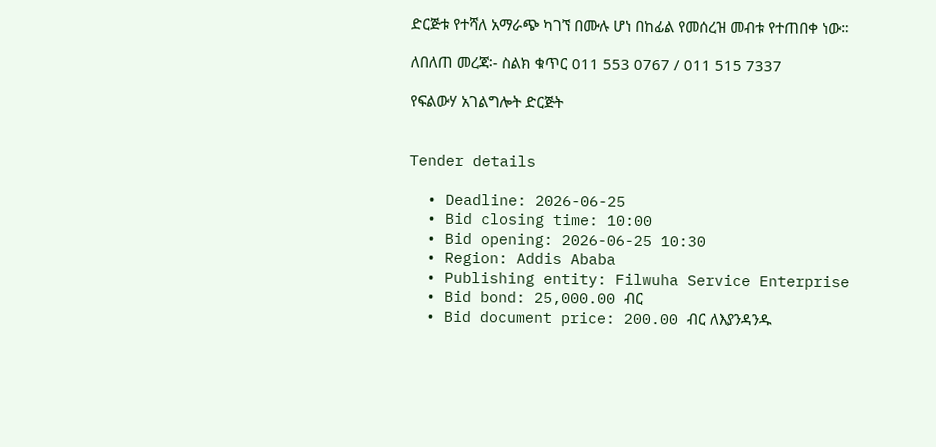ድርጅቱ የተሻለ አማራጭ ካገኘ በሙሉ ሆነ በከፊል የመሰረዝ መብቱ የተጠበቀ ነው።

ለበለጠ መረጃ፡- ስልክ ቁጥር 011 553 0767 / 011 515 7337

የፍልውሃ አገልግሎት ድርጅት


Tender details

  • Deadline: 2026-06-25
  • Bid closing time: 10:00
  • Bid opening: 2026-06-25 10:30
  • Region: Addis Ababa
  • Publishing entity: Filwuha Service Enterprise
  • Bid bond: 25,000.00 ብር
  • Bid document price: 200.00 ብር ለእያንዳንዱ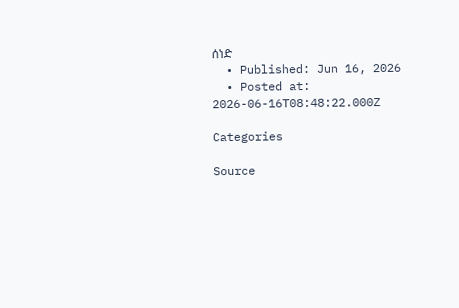ሰነድ
  • Published: Jun 16, 2026
  • Posted at: 2026-06-16T08:48:22.000Z

Categories

Source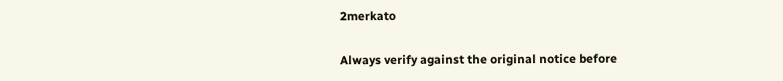2merkato

Always verify against the original notice before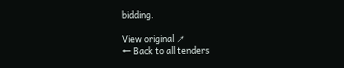bidding.

View original ↗
← Back to all tenders